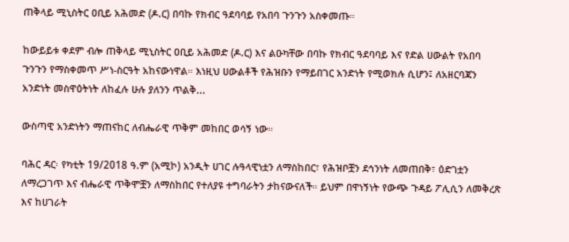ጠቅላይ ሚኒስትር ዐቢይ አሕመድ (ዶ.ር) በባኩ የክብር ዓደባባይ የአበባ ጉንጉን አስቀመጡ።

ከውይይቱ ቀደም ብሎ ጠቅላይ ሚኒስትር ዐቢይ አሕመድ (ዶ.ር) እና ልዑካቸው በባኩ የክብር ዓደባባይ እና የድል ሀውልት የአበባ ጉንጉን የማስቀመጥ ሥነ-ስርዓት አከናውነዋል። እነዚህ ሀውልቶች የሕዝቡን የማይበገር አንድነት የሚወክሉ ሲሆን፤ ለአዘርባጃን አንድነት መስዋዕትነት ለከፈሉ ሁሉ ያለንን ጥልቅ...

ውስጣዊ አንድነትን ማጠናከር ለብሔራዊ ጥቅም መከበር ወሳኝ ነው።

ባሕር ዳር፡ የካቲት 19/2018 ዓ.ም (አሚኮ) አንዲት ሀገር ሉዓላዊነቷን ለማስከበር፣ የሕዝቦቿን ደኅንነት ለመጠበቅ፣ ዕድገቷን ለማረጋገጥ እና ብሔራዊ ጥቅሞቿን ለማስከበር የተለያዩ ተግባራትን ታከናውናለች። ይህም በዋነኝነት የውጭ ጉዳይ ፖሊሲን ለመቅረጽ እና ከሀገራት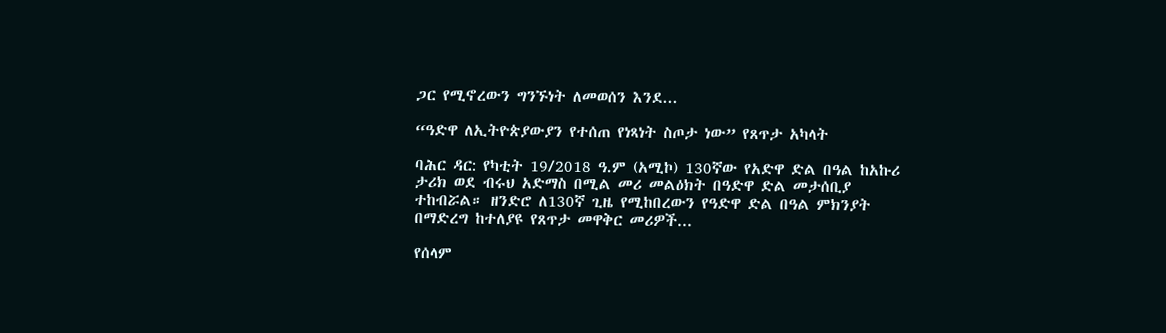ጋር የሚኖረውን ግንኙነት ለመወሰን እንደ...

“ዓድዋ ለኢትዮጵያውያን የተሰጠ የነጻነት ስጦታ ነው” የጸጥታ አካላት

ባሕር ዳር: የካቲት 19/2018 ዓ.ም (አሚኮ) 130ኛው የአድዋ ድል በዓል ከአኩሪ ታሪክ ወደ ብሩህ አድማስ በሚል መሪ መልዕክት በዓድዋ ድል መታሰቢያ ተከብሯል። ዘንድሮ ለ130ኛ ጊዜ የሚከበረውን የዓድዋ ድል በዓል ምክንያት በማድረግ ከተለያዩ የጸጥታ መዋቅር መሪዎች...

የሰላም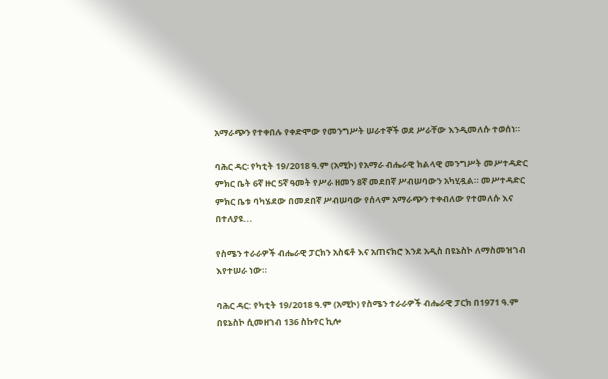አማራጭን የተቀበሉ የቀድሞው የመንግሥት ሠራተኞች ወደ ሥራቸው እንዲመለሱ ተወሰነ።

ባሕር ዳር፡ የካቲት 19/2018 ዓ.ም (አሚኮ) የአማራ ብሔራዊ ክልላዊ መንግሥት መሥተዳድር ምክር ቤት 6ኛ ዙር 5ኛ ዓመት የሥራ ዘመን 8ኛ መደበኛ ሥብሠባውን አካሂዷል። መሥተዳድር ምክር ቤቱ ባካሄደው በመደበኛ ሥብሠባው የሰላም አማራጭን ተቀብለው የተመለሱ እና በተለያዩ...

የስሜን ተራራዎች ብሔራዊ ፓርክን አስፍቶ እና አጠናክሮ እንደ አዲስ በዩኔስኮ ለማስመዝገብ እየተሠራ ነው።

ባሕር ዳር: የካቲት 19/2018 ዓ.ም (አሚኮ) የስሜን ተራራዎች ብሔራዊ ፓርክ በ1971 ዓ.ም በዩኔስኮ ሲመዘገብ 136 ስኩየር ኪሎ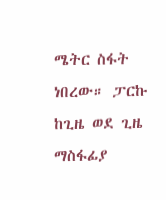ሜትር ስፋት ነበረው። ፓርኩ ከጊዜ ወደ ጊዜ ማስፋፊያ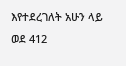እየተደረገለት አሁን ላይ ወደ 412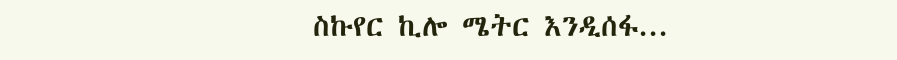ስኩየር ኪሎ ሜትር እንዲሰፋ...